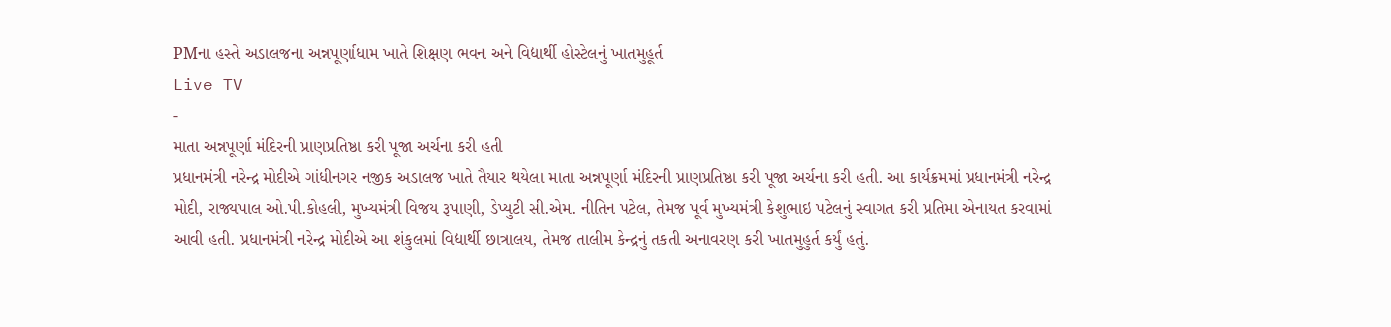PMના હસ્તે અડાલજના અન્નપૂર્ણાધામ ખાતે શિક્ષણ ભવન અને વિદ્યાર્થી હોસ્ટેલનું ખાતમુહૂર્ત
Live TV
-
માતા અન્નપૂર્ણા મંદિરની પ્રાણપ્રતિષ્ઠા કરી પૂજા અર્ચના કરી હતી
પ્રધાનમંત્રી નરેન્દ્ર મોદીએ ગાંધીનગર નજીક અડાલજ ખાતે તૈયાર થયેલા માતા અન્નપૂર્ણા મંદિરની પ્રાણપ્રતિષ્ઠા કરી પૂજા અર્ચના કરી હતી. આ કાર્યક્રમમાં પ્રધાનમંત્રી નરેન્દ્ર મોદી, રાજ્યપાલ ઓ.પી.કોહલી, મુખ્યમંત્રી વિજય રૂપાણી, ડેપ્યુટી સી.એમ. નીતિન પટેલ, તેમજ પૂર્વ મુખ્યમંત્રી કેશુભાઇ પટેલનું સ્વાગત કરી પ્રતિમા એનાયત કરવામાં આવી હતી. પ્રધાનમંત્રી નરેન્દ્ર મોદીએ આ શંકુલમાં વિદ્યાર્થી છાત્રાલય, તેમજ તાલીમ કેન્દ્રનું તકતી અનાવરણ કરી ખાતમુહુર્ત કર્યું હતું.